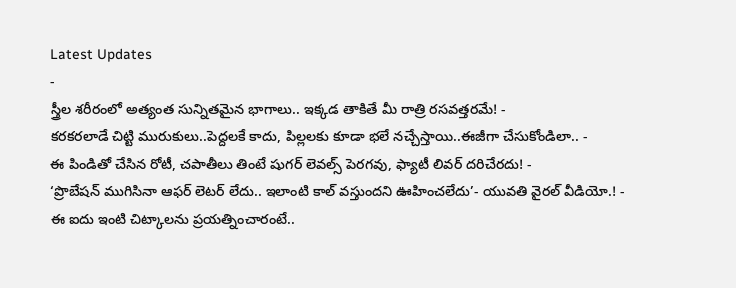Latest Updates
-
స్త్రీల శరీరంలో అత్యంత సున్నితమైన భాగాలు.. ఇక్కడ తాకితే మీ రాత్రి రసవత్తరమే! -
కరకరలాడే చిట్టి మురుకులు..పెద్దలకే కాదు, పిల్లలకు కూడా భలే నచ్చేస్తాయి..ఈజీగా చేసుకోండిలా.. -
ఈ పిండితో చేసిన రోటీ, చపాతీలు తింటే షుగర్ లెవల్స్ పెరగవు, ఫ్యాటీ లివర్ దరిచేరదు! -
‘ప్రొబేషన్ ముగిసినా ఆఫర్ లెటర్ లేదు.. ఇలాంటి కాల్ వస్తుందని ఊహించలేదు’- యువతి వైరల్ వీడియో.! -
ఈ ఐదు ఇంటి చిట్కాలను ప్రయత్నించారంటే..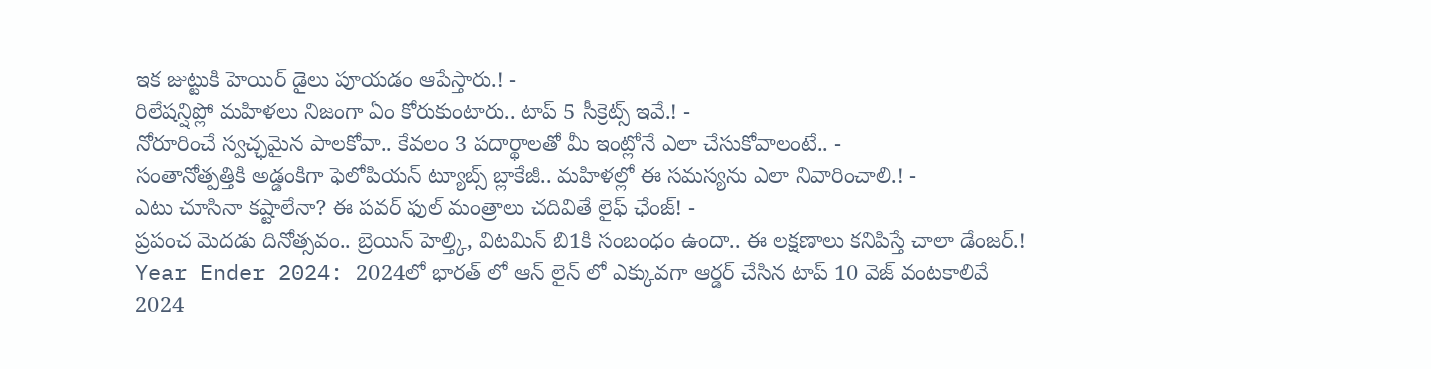ఇక జుట్టుకి హెయిర్ డైలు పూయడం ఆపేస్తారు.! -
రిలేషన్షిప్లో మహిళలు నిజంగా ఏం కోరుకుంటారు.. టాప్ 5 సీక్రెట్స్ ఇవే.! -
నోరూరించే స్వచ్ఛమైన పాలకోవా.. కేవలం 3 పదార్థాలతో మీ ఇంట్లోనే ఎలా చేసుకోవాలంటే.. -
సంతానోత్పత్తికి అడ్డంకిగా ఫెలోపియన్ ట్యూబ్స్ బ్లాకేజీ.. మహిళల్లో ఈ సమస్యను ఎలా నివారించాలి.! -
ఎటు చూసినా కష్టాలేనా? ఈ పవర్ ఫుల్ మంత్రాలు చదివితే లైఫ్ ఛేంజ్! -
ప్రపంచ మెదడు దినోత్సవం.. బ్రెయిన్ హెల్త్కి, విటమిన్ బి1కి సంబంధం ఉందా.. ఈ లక్షణాలు కనిపిస్తే చాలా డేంజర్.!
Year Ender 2024: 2024లో భారత్ లో ఆన్ లైన్ లో ఎక్కువగా ఆర్డర్ చేసిన టాప్ 10 వెజ్ వంటకాలివే
2024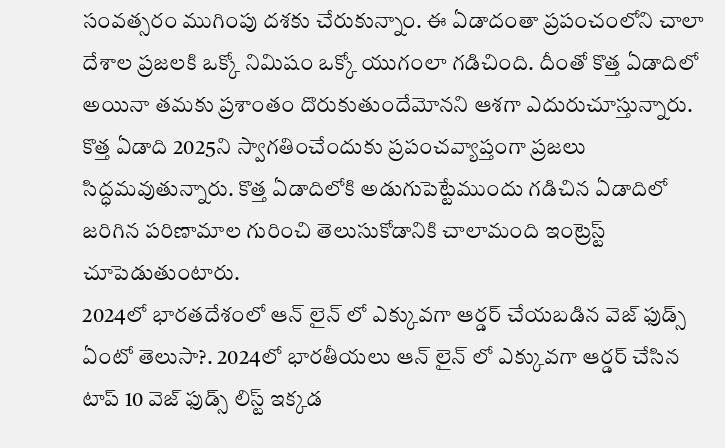సంవత్సరం ముగింపు దశకు చేరుకున్నాం. ఈ ఏడాదంతా ప్రపంచంలోని చాలా దేశాల ప్రజలకి ఒక్కో నిమిషం ఒక్కో యుగంలా గడిచింది. దీంతో కొత్త ఏడాదిలో అయినా తమకు ప్రశాంతం దొరుకుతుందేమోనని ఆశగా ఎదురుచూస్తున్నారు. కొత్త ఏడాది 2025ని స్వాగతించేందుకు ప్రపంచవ్యాప్తంగా ప్రజలు సిద్ధమవుతున్నారు. కొత్త ఏడాదిలోకి అడుగుపెట్టేముందు గడిచిన ఏడాదిలో జరిగిన పరిణామాల గురించి తెలుసుకోడానికి చాలామంది ఇంట్రెస్ట్ చూపెడుతుంటారు.
2024లో భారతదేశంలో ఆన్ లైన్ లో ఎక్కువగా ఆర్డర్ చేయబడిన వెజ్ ఫుడ్స్ ఏంటో తెలుసా?. 2024లో భారతీయలు ఆన్ లైన్ లో ఎక్కువగా ఆర్డర్ చేసిన టాప్ 10 వెజ్ ఫుడ్స్ లిస్ట్ ఇక్కడ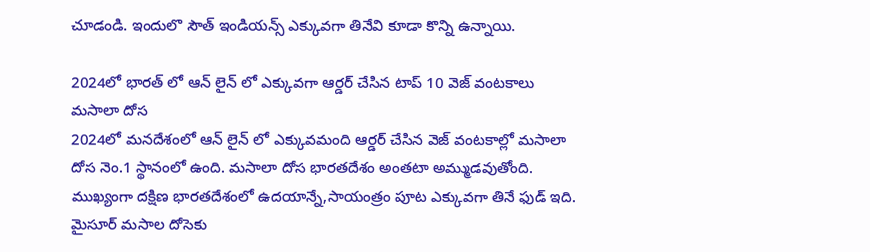చూడండి. ఇందులొ సౌత్ ఇండియన్స్ ఎక్కువగా తినేవి కూడా కొన్ని ఉన్నాయి.

2024లో భారత్ లో ఆన్ లైన్ లో ఎక్కువగా ఆర్డర్ చేసిన టాప్ 10 వెజ్ వంటకాలు
మసాలా దోస
2024లో మనదేశంలో ఆన్ లైన్ లో ఎక్కువమంది ఆర్డర్ చేసిన వెజ్ వంటకాల్లో మసాలా దోస నెం.1 స్థానంలో ఉంది. మసాలా దోస భారతదేశం అంతటా అమ్ముడవుతోంది. ముఖ్యంగా దక్షిణ భారతదేశంలో ఉదయాన్నే,సాయంత్రం పూట ఎక్కువగా తినే ఫుడ్ ఇది. మైసూర్ మసాల దోసెకు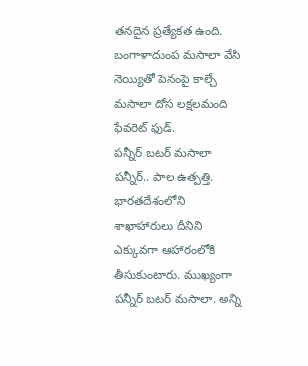తనదైన ప్రత్యేకత ఉంది. బంగాళాదుంప మసాలా వేసి నెయ్యితో పెనంపై కాల్చే మసాలా దోస లక్షలమంది ఫేవరెట్ ఫుడ్.
పన్నీర్ బటర్ మసాలా
పన్నీర్.. పాల ఉత్పత్తి. భారతదేశంలోని శాఖాహారులు దీనిని ఎక్కువగా ఆహారంలోకి తీసుకుంటారు. ముఖ్యంగా పన్నీర్ బటర్ మసాలా. అన్ని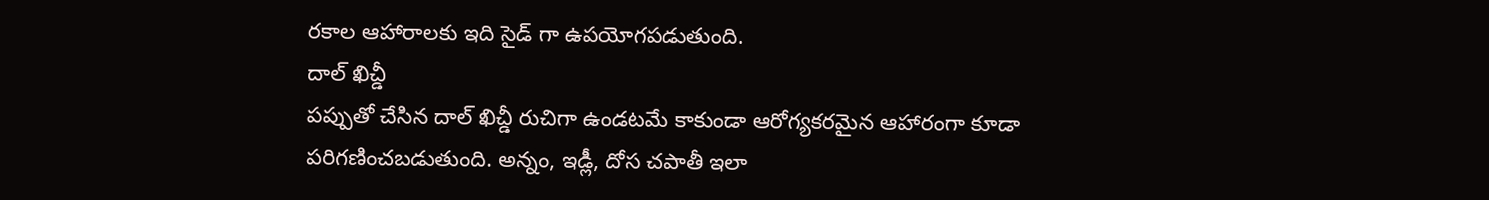రకాల ఆహారాలకు ఇది సైడ్ గా ఉపయోగపడుతుంది.
దాల్ ఖిచ్డీ
పప్పుతో చేసిన దాల్ ఖిచ్డీ రుచిగా ఉండటమే కాకుండా ఆరోగ్యకరమైన ఆహారంగా కూడా పరిగణించబడుతుంది. అన్నం, ఇడ్లీ, దోస చపాతీ ఇలా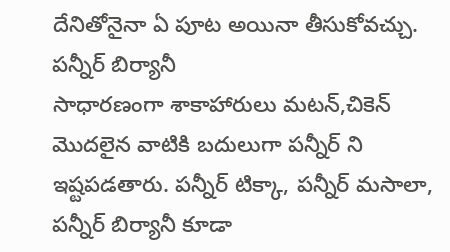దేనితోనైనా ఏ పూట అయినా తీసుకోవచ్చు.
పన్నీర్ బిర్యానీ
సాధారణంగా శాకాహారులు మటన్,చికెన్ మొదలైన వాటికి బదులుగా పన్నీర్ ని ఇష్టపడతారు. పన్నీర్ టిక్కా, పన్నీర్ మసాలా, పన్నీర్ బిర్యానీ కూడా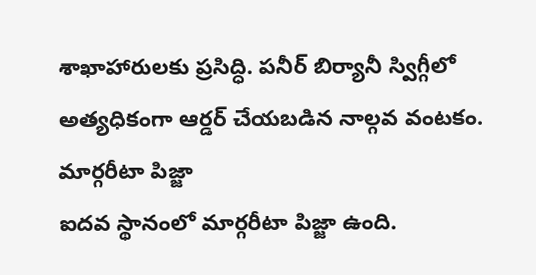శాఖాహారులకు ప్రసిద్ధి. పనీర్ బిర్యానీ స్విగ్గీలో అత్యధికంగా ఆర్డర్ చేయబడిన నాల్గవ వంటకం.
మార్గరీటా పిజ్జా
ఐదవ స్థానంలో మార్గరీటా పిజ్జా ఉంది.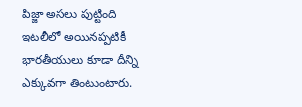పిజ్జా అసలు పుట్టింది ఇటలీలో అయినప్పటికీ భారతీయులు కూడా దీన్ని ఎక్కువగా తింటుంటారు.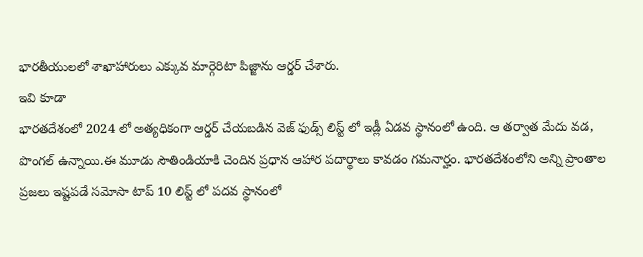భారతీయులలో శాఖాహారులు ఎక్కువ మార్గెరిటా పిజ్జాను ఆర్డర్ చేశారు.
ఇవి కూడా
భారతదేశంలో 2024 లో అత్యధికంగా ఆర్డర్ చేయబడిన వెజ్ ఫుడ్స్ లిస్ట్ లో ఇడ్లీ ఏడవ స్థానంలో ఉంది. ఆ తర్వాత మేదు వడ, పొంగల్ ఉన్నాయి.ఈ మూడు సౌతిండియాకి చెందిన ప్రధాన ఆహార పదార్థాలు కావడం గమనార్హం. భారతదేశంలోని అన్ని ప్రాంతాల ప్రజలు ఇష్టపడే సమోసా టాప్ 10 లిస్ట్ లో పదవ స్థానంలో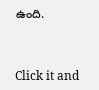ఉంది.



Click it and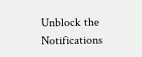Unblock the Notifications